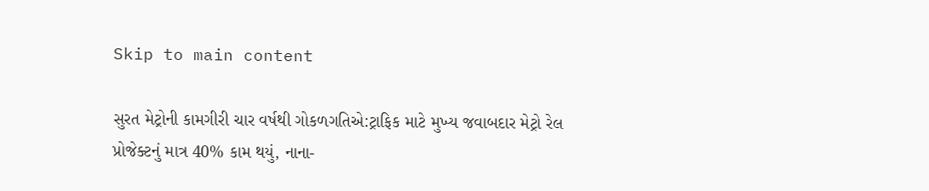Skip to main content

સુરત મેટ્રોની કામગીરી ચાર વર્ષથી ગોકળગતિએ:ટ્રાફિક માટે મુખ્ય જવાબદાર મેટ્રો રેલ પ્રોજેક્ટનું માત્ર 40% કામ થયું, નાના-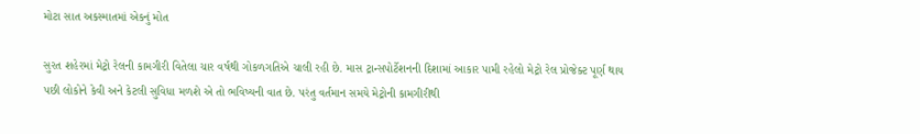મોટા સાત અકસ્માતમાં એકનું મોત

સુરત શહેરમાં મેટ્રો રેલની કામગીરી વિતેલા ચાર વર્ષથી ગોકળગતિએ ચાલી રહી છે. માસ ટ્રાન્સપોર્ટેશનની દિશામાં આકાર પામી રહેલો મેટ્રો રેલ પ્રોજેક્ટ પૂર્ણ થાય પછી લોકોને કેવી અને કેટલી સુવિધા મળશે એ તો ભવિષ્યની વાત છે. પરંતુ વર્તમાન સમયે મેટ્રોની કામગીરીથી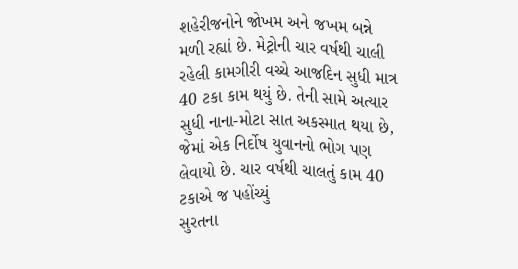શહેરીજનોને જોખમ અને જખમ બન્ને મળી રહ્યાં છે. મેટ્રોની ચાર વર્ષથી ચાલી રહેલી કામગીરી વચ્ચે આજદિન સુધી માત્ર 40 ટકા કામ થયું છે. તેની સામે અત્યાર સુધી નાના-મોટા સાત અકસ્માત થયા છે, જેમાં એક નિર્દોષ યુવાનનો ભોગ પણ લેવાયો છે. ચાર વર્ષથી ચાલતું કામ 40 ટકાએ જ પહોંચ્યું
સુરતના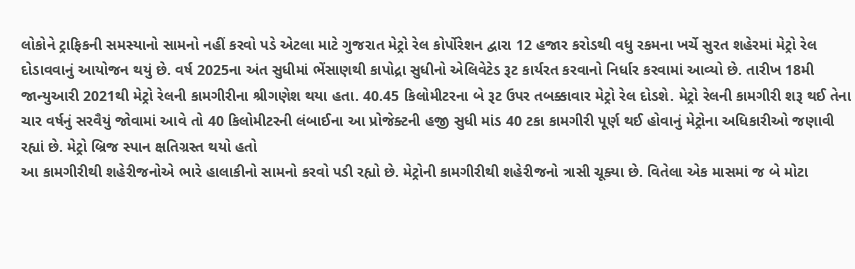લોકોને ટ્રાફિકની સમસ્યાનો સામનો નહીં કરવો પડે એટલા માટે ગુજરાત મેટ્રો રેલ કોર્પોરેશન દ્વારા 12 હજાર કરોડથી વધુ રકમના ખર્ચે સુરત શહેરમાં મેટ્રો રેલ દોડાવવાનું આયોજન થયું છે. વર્ષ 2025ના અંત સુધીમાં ભેંસાણથી કાપોદ્રા સુધીનો એલિવેટેડ રૂટ કાર્યરત કરવાનો નિર્ધાર કરવામાં આવ્યો છે. તારીખ 18મી જાન્યુઆરી 2021થી મેટ્રો રેલની કામગીરીના શ્રીગણેશ થયા હતા. 40.45 કિલોમીટરના બે રૂટ ઉપર તબક્કાવાર મેટ્રો રેલ દોડશે. મેટ્રો રેલની કામગીરી શરૂ થઈ તેના ચાર વર્ષનું સરવૈયું જોવામાં આવે તો 40 કિલોમીટરની લંબાઈના આ પ્રોજેક્ટની હજી સુધી માંડ 40 ટકા કામગીરી પૂર્ણ થઈ હોવાનું મેટ્રોના અધિકારીઓ જણાવી રહ્યાં છે. મેટ્રો બ્રિજ સ્પાન ક્ષતિગ્રસ્ત થયો હતો
આ કામગીરીથી શહેરીજનોએ ભારે હાલાકીનો સામનો કરવો પડી રહ્યો છે. મેટ્રોની કામગીરીથી શહેરીજનો ત્રાસી ચૂક્યા છે. વિતેલા એક માસમાં જ બે મોટા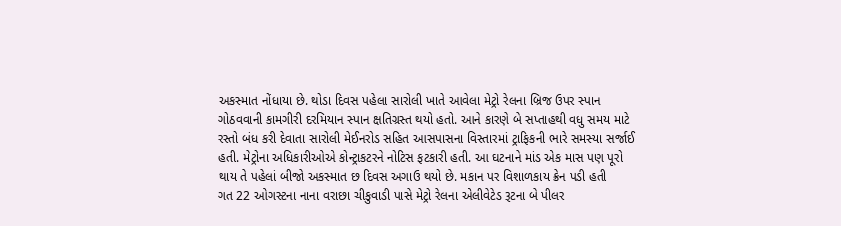અકસ્માત નોંધાયા છે. થોડા દિવસ પહેલા સારોલી ખાતે આવેલા મેટ્રો રેલના બ્રિજ ઉપર સ્પાન ગોઠવવાની કામગીરી દરમિયાન સ્પાન ક્ષતિગ્રસ્ત થયો હતો. આને કારણે બે સપ્તાહથી વધુ સમય માટે રસ્તો બંધ કરી દેવાતા સારોલી મેઈનરોડ સહિત આસપાસના વિસ્તારમાં ટ્રાફિકની ભારે સમસ્યા સર્જાઈ હતી. મેટ્રોના અધિકારીઓએ કોન્ટ્રાકટરને નોટિસ ફટકારી હતી. આ ઘટનાને માંડ એક માસ પણ પૂરો થાય તે પહેલાં બીજો અકસ્માત છ દિવસ અગાઉ થયો છે. મકાન પર વિશાળકાય ક્રેન પડી હતી
ગત 22 ઓગસ્ટના નાના વરાછા ચીકુવાડી પાસે મેટ્રો રેલના એલીવેટેડ રૂટના બે પીલર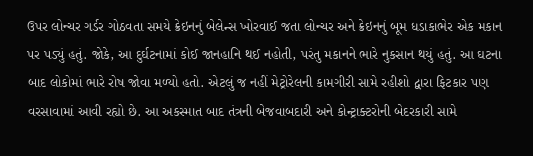ઉપર લોન્ચર ગર્ડર ગોઠવતા સમયે ક્રેઇનનું બેલેન્સ ખોરવાઈ જતા લોન્ચર અને ક્રેઇનનું બૂમ ધડાકાભેર એક મકાન પર પડ્યું હતું. જોકે, આ દુર્ઘટનામાં કોઈ જાનહાનિ થઈ નહોતી, પરંતુ મકાનને ભારે નુકસાન થયું હતું. આ ઘટના બાદ લોકોમાં ભારે રોષ જોવા મળ્યો હતો. એટલું જ નહીં મેટ્રોરેલની કામગીરી સામે રહીશો દ્વારા ફિટકાર પણ વરસાવામાં આવી રહ્યો છે. આ અકસ્માત બાદ તંત્રની બેજવાબદારી અને કોન્ટ્રાક્ટરોની બેદરકારી સામે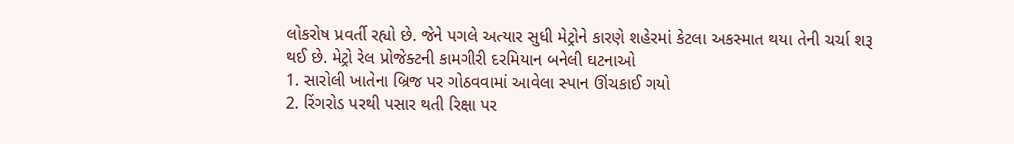લોકરોષ પ્રવર્તી રહ્યો છે. જેને પગલે અત્યાર સુધી મેટ્રોને કારણે શહેરમાં કેટલા અકસ્માત થયા તેની ચર્ચા શરૂ થઈ છે. મેટ્રો રેલ પ્રોજેક્ટની કામગીરી દરમિયાન બનેલી ઘટનાઓ
1. સારોલી ખાતેના બ્રિજ પર ગોઠવવામાં આવેલા સ્પાન ઊંચકાઈ ગયો
2. રિંગરોડ પરથી પસાર થતી રિક્ષા પર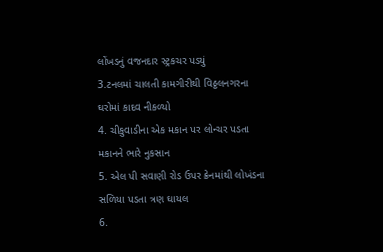લોંખડનું વજનદાર સ્ટ્રકચર પડયું
3.ટનલમાં ચાલતી કામગીરીથી વિઠ્ઠલનગરના ઘરોમાં કાદવ નીકળ્યો
4. ચીકુવાડીના એક મકાન પર લોન્ચર પડતા મકાનને ભારે નુકસાન
5. એલ પી સવાણી રોડ ઉપર ક્રેનમાંથી લોખંડના સળિયા પડતા ત્રણ ઘાયલ
6.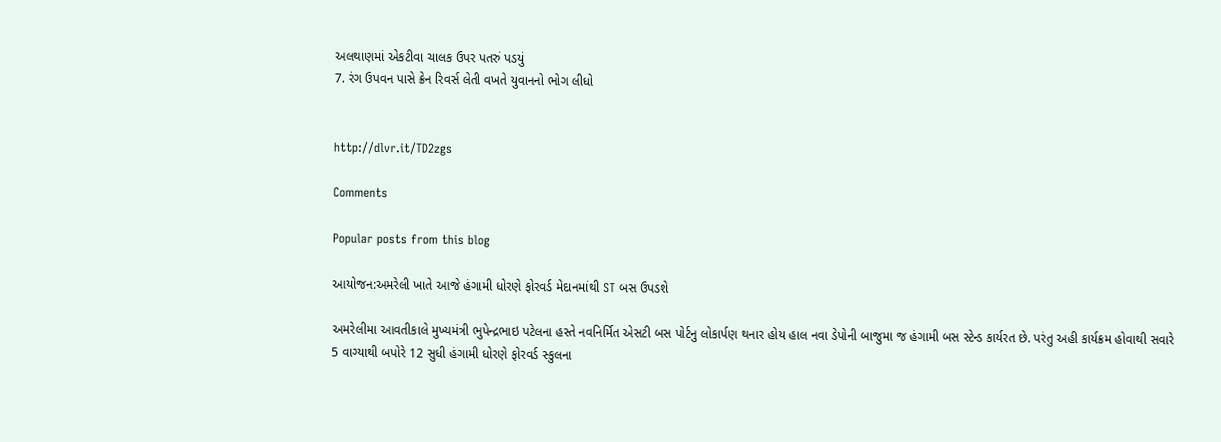અલથાણમાં એકટીવા ચાલક ઉપર પતરું પડયું
7. રંગ ઉપવન પાસે ક્રેન રિવર્સ લેતી વખતે યુવાનનો ભોગ લીધો


http://dlvr.it/TD2zgs

Comments

Popular posts from this blog

આયોજન:અમરેલી ખાતે આજે હંગામી ધોરણે ફોરવર્ડ મેદાનમાંથી ST બસ ઉપડશે

અમરેલીમા આવતીકાલે મુખ્યમંત્રી ભુપેન્દ્રભાઇ પટેલના હસ્તે નવનિર્મિત એસટી બસ પોર્ટનુ લોકાર્પણ થનાર હોય હાલ નવા ડેપોની બાજુમા જ હંગામી બસ સ્ટેન્ડ કાર્યરત છે. પરંતુ અહી કાર્યક્રમ હોવાથી સવારે 5 વાગ્યાથી બપોરે 12 સુધી હંગામી ધોરણે ફોરવર્ડ સ્કુલના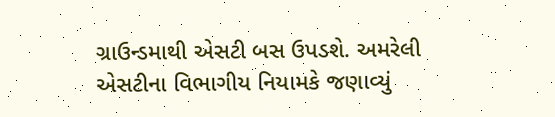ગ્રાઉન્ડમાથી એસટી બસ ઉપડશે. અમરેલી એસટીના વિભાગીય નિયામકે જણાવ્યું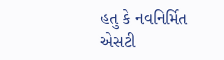હતુ કે નવનિર્મિત એસટી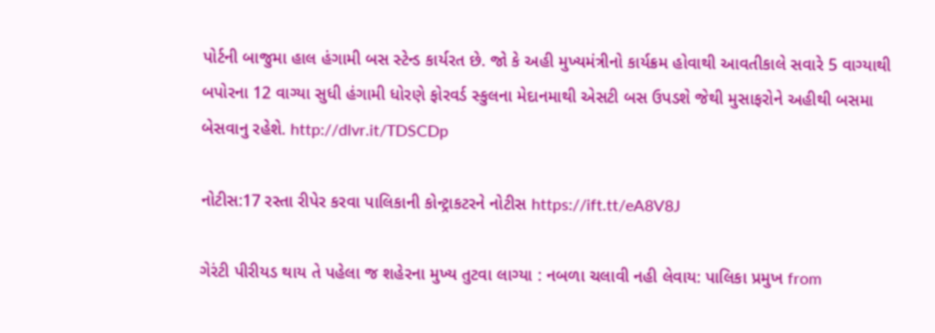પોર્ટની બાજુમા હાલ હંગામી બસ સ્ટેન્ડ કાર્યરત છે. જો કે અહી મુખ્યમંત્રીનો કાર્યક્રમ હોવાથી આવતીકાલે સવારે 5 વાગ્યાથી બપોરના 12 વાગ્યા સુધી હંગામી ધોરણે ફોરવર્ડ સ્કુલના મેદાનમાથી એસટી બસ ઉપડશે જેથી મુસાફરોને અહીથી બસમા બેસવાનુ રહેશે. http://dlvr.it/TDSCDp

નોટીસ:17 રસ્તા રીપેર કરવા પાલિકાની કોન્ટ્રાકટરને નોટીસ https://ift.tt/eA8V8J

ગેરંટી પીરીયડ થાય તે પહેલા જ શહેરના મુખ્ય તુટવા લાગ્યા : નબળા ચલાવી નહી લેવાય: પાલિકા પ્રમુખ from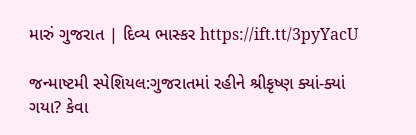મારું ગુજરાત | દિવ્ય ભાસ્કર https://ift.tt/3pyYacU

જન્માષ્ટમી સ્પેશિયલ:ગુજરાતમાં રહીને શ્રીકૃષ્ણ ક્યાં-ક્યાં ગયા? કેવા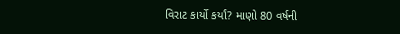વિરાટ કાર્યો કર્યાં? માણો 80 વર્ષની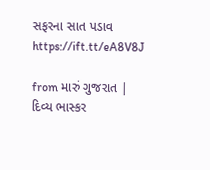સફરના સાત પડાવ https://ift.tt/eA8V8J

from મારું ગુજરાત | દિવ્ય ભાસ્કર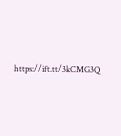https://ift.tt/3kCMG3Q